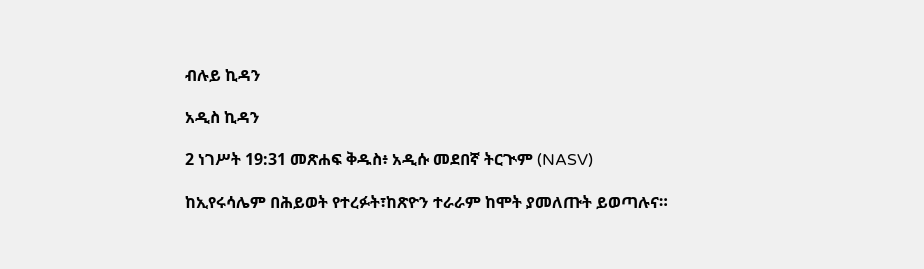ብሉይ ኪዳን

አዲስ ኪዳን

2 ነገሥት 19:31 መጽሐፍ ቅዱስ፥ አዲሱ መደበኛ ትርጒም (NASV)

ከኢየሩሳሌም በሕይወት የተረፉት፣ከጽዮን ተራራም ከሞት ያመለጡት ይወጣሉና።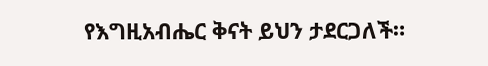የእግዚአብሔር ቅናት ይህን ታደርጋለች።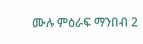ሙሉ ምዕራፍ ማንበብ 2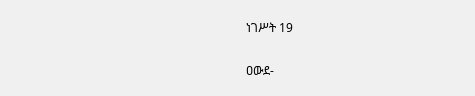ነገሥት 19

ዐውደ-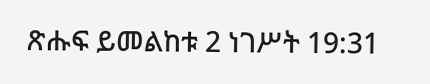ጽሑፍ ይመልከቱ 2 ነገሥት 19:31